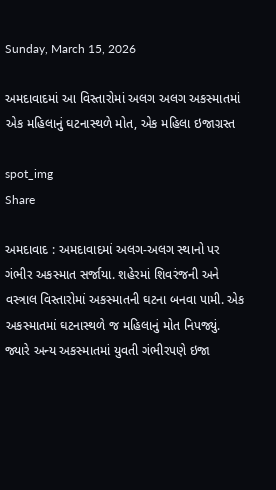Sunday, March 15, 2026

અમદાવાદમાં આ વિસ્તારોમાં અલગ અલગ અકસ્માતમાં એક મહિલાનું ઘટનાસ્થળે મોત, એક મહિલા ઇજાગ્રસ્ત

spot_img
Share

અમદાવાદ : અમદાવાદમાં અલગ-અલગ સ્થાનો પર ગંભીર અકસ્માત સર્જાયા. શહેરમાં શિવરંજની અને વસ્ત્રાલ વિસ્તારોમાં અકસ્માતની ઘટના બનવા પામી. એક અકસ્માતમાં ઘટનાસ્થળે જ મહિલાનું મોત નિપજ્યું. જ્યારે અન્ય અકસ્માતમાં યુવતી ગંભીરપણે ઇજા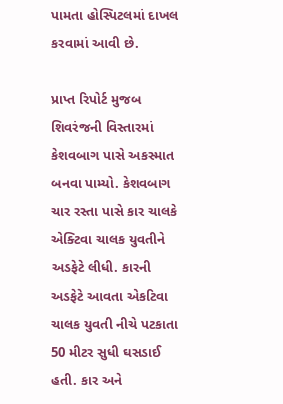પામતા હોસ્પિટલમાં દાખલ કરવામાં આવી છે.

પ્રાપ્ત રિપોર્ટ મુજબ શિવરંજની વિસ્તારમાં કેશવબાગ પાસે અકસ્માત બનવા પામ્યો. કેશવબાગ ચાર રસ્તા પાસે કાર ચાલકે એક્ટિવા ચાલક યુવતીને અડફેટે લીધી. કારની અડફેટે આવતા એકટિવા ચાલક યુવતી નીચે પટકાતા 50 મીટર સુધી ઘસડાઈ હતી. કાર અને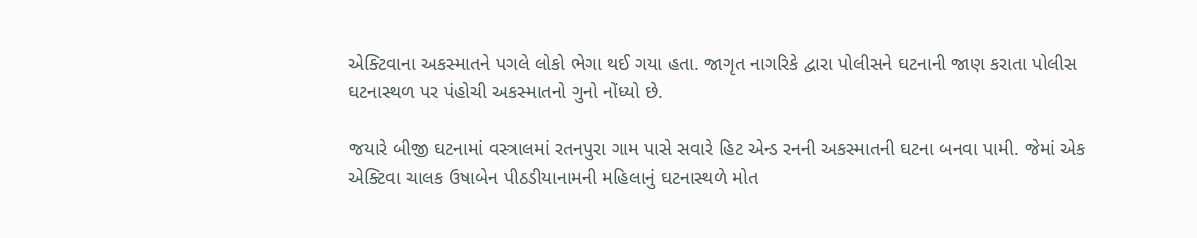એક્ટિવાના અકસ્માતને પગલે લોકો ભેગા થઈ ગયા હતા. જાગૃત નાગરિકે દ્વારા પોલીસને ઘટનાની જાણ કરાતા પોલીસ ઘટનાસ્થળ પર પંહોચી અકસ્માતનો ગુનો નોંધ્યો છે.

જયારે બીજી ઘટનામાં વસ્ત્રાલમાં રતનપુરા ગામ પાસે સવારે હિટ એન્ડ રનની અકસ્માતની ઘટના બનવા પામી. જેમાં એક એક્ટિવા ચાલક ઉષાબેન પીઠડીયાનામની મહિલાનું ઘટનાસ્થળે મોત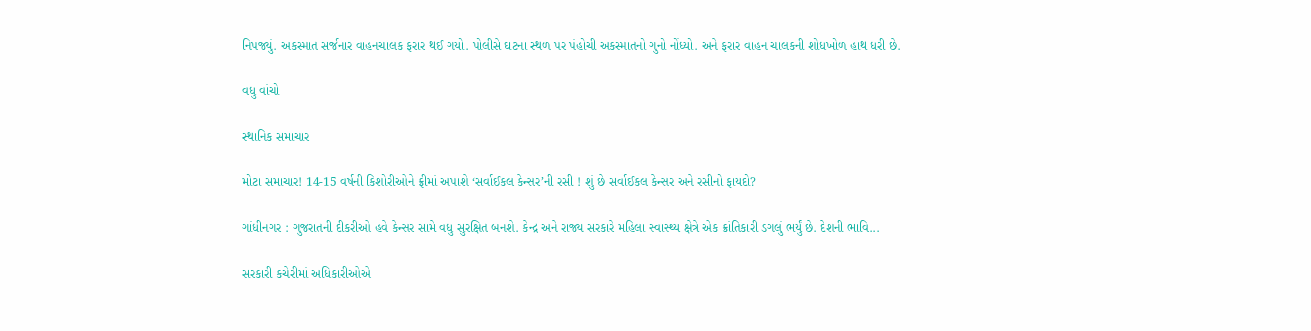નિપજ્યું. અકસ્માત સર્જનાર વાહનચાલક ફરાર થઈ ગયો. પોલીસે ઘટના સ્થળ પર પંહોચી અકસ્માતનો ગુનો નોંધ્યો. અને ફરાર વાહન ચાલકની શોધખોળ હાથ ધરી છે.

વધુ વાંચો

સ્થાનિક સમાચાર

મોટા સમાચાર! 14-15 વર્ષની કિશોરીઓને ફ્રીમાં અપાશે ‘સર્વાઈકલ કેન્સર’ની રસી ! શું છે સર્વાઈકલ કેન્સર અને રસીનો ફાયદો?

ગાંધીનગર : ગુજરાતની દીકરીઓ હવે કેન્સર સામે વધુ સુરક્ષિત બનશે. કેન્દ્ર અને રાજ્ય સરકારે મહિલા સ્વાસ્થ્ય ક્ષેત્રે એક ક્રાંતિકારી ડગલું ભર્યું છે. દેશની ભાવિ...

સરકારી કચેરીમાં અધિકારીઓએ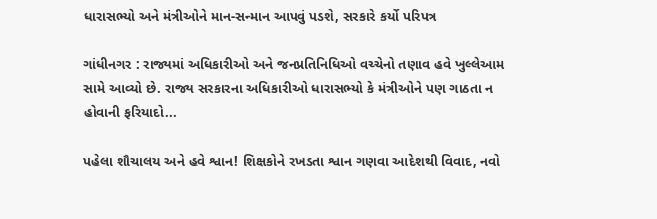ધારાસભ્યો અને મંત્રીઓને માન-સન્માન આપવું પડશે, સરકારે કર્યો પરિપત્ર

ગાંધીનગર : રાજ્યમાં અધિકારીઓ અને જનપ્રતિનિધિઓ વચ્ચેનો તણાવ હવે ખુલ્લેઆમ સામે આવ્યો છે. રાજ્ય સરકારના અધિકારીઓ ધારાસભ્યો કે મંત્રીઓને પણ ગાઠતા ન હોવાની ફરિયાદો...

પહેલા શૌચાલય અને હવે શ્વાન! શિક્ષકોને રખડતા શ્વાન ગણવા આદેશથી વિવાદ, નવો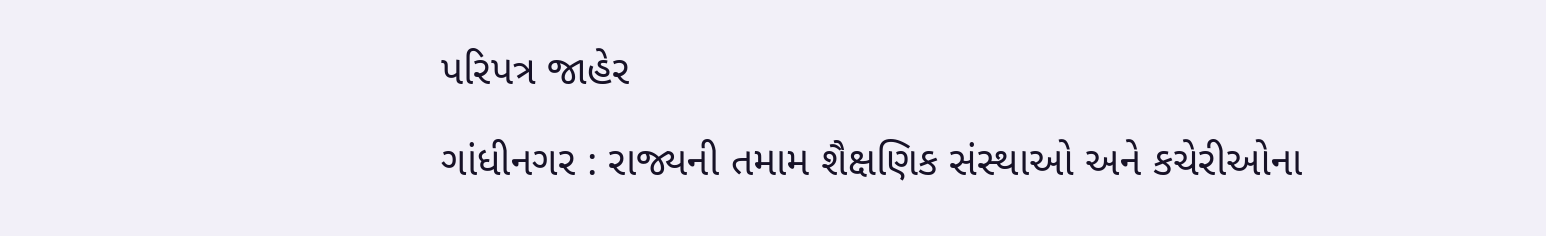પરિપત્ર જાહેર

ગાંધીનગર : રાજ્યની તમામ શૈક્ષણિક સંસ્થાઓ અને કચેરીઓના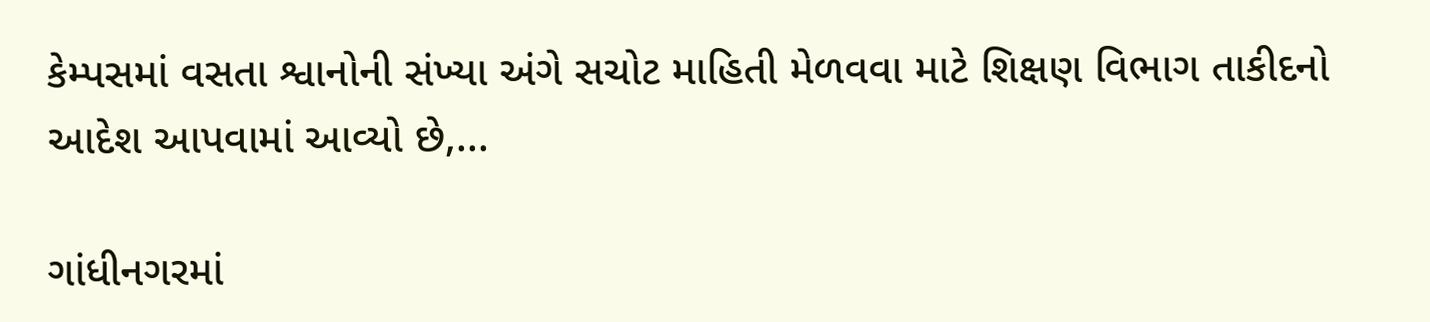કેમ્પસમાં વસતા શ્વાનોની સંખ્યા અંગે સચોટ માહિતી મેળવવા માટે શિક્ષણ વિભાગ તાકીદનો આદેશ આપવામાં આવ્યો છે,...

ગાંધીનગરમાં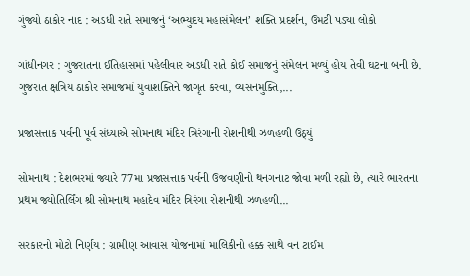ગુંજ્યો ઠાકોર નાદ : અડધી રાતે સમાજનું ‘અભ્યુદય મહાસંમેલન’ શક્તિ પ્રદર્શન, ઉમટી પડ્યા લોકો

ગાંધીનગર : ગુજરાતના ઈતિહાસમાં પહેલીવાર અડધી રાતે કોઈ સમાજનું સંમેલન મળ્યું હોય તેવી ઘટના બની છે. ગુજરાત ક્ષત્રિય ઠાકોર સમાજમાં યુવાશક્તિને જાગૃત કરવા, વ્યસનમુક્તિ,...

પ્રજાસત્તાક પર્વની પૂર્વ સંધ્યાએ સોમનાથ મંદિર ત્રિરંગાની રોશનીથી ઝળહળી ઉઠ્યું

સોમનાથ : દેશભરમાં જ્યારે 77મા પ્રજાસત્તાક પર્વની ઉજવણીનો થનગનાટ જોવા મળી રહ્યો છે, ત્યારે ભારતના પ્રથમ જ્યોતિર્લિંગ શ્રી સોમનાથ મહાદેવ મંદિર ત્રિરંગા રોશનીથી ઝળહળી...

સરકારનો મોટો નિર્ણય : ગ્રામીણ આવાસ યોજનામાં માલિકીનો હક્ક સાથે વન ટાઈમ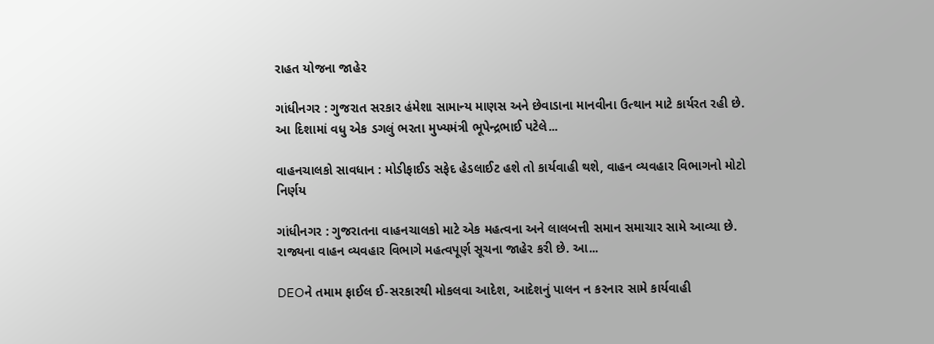રાહત યોજના જાહેર

ગાંધીનગર : ગુજરાત સરકાર હંમેશા સામાન્ય માણસ અને છેવાડાના માનવીના ઉત્થાન માટે કાર્યરત રહી છે. આ દિશામાં વધુ એક ડગલું ભરતા મુખ્યમંત્રી ભૂપેન્દ્રભાઈ પટેલે...

વાહનચાલકો સાવધાન : મોડીફાઈડ સફેદ હેડલાઈટ હશે તો કાર્યવાહી થશે, વાહન વ્યવહાર વિભાગનો મોટો નિર્ણય

ગાંધીનગર : ગુજરાતના વાહનચાલકો માટે એક મહત્વના અને લાલબત્તી સમાન સમાચાર સામે આવ્યા છે. રાજ્યના વાહન વ્યવહાર વિભાગે મહત્વપૂર્ણ સૂચના જાહેર કરી છે. આ...

DEOને તમામ ફાઈલ ઈ-સરકારથી મોકલવા આદેશ, આદેશનું પાલન ન કરનાર સામે કાર્યવાહી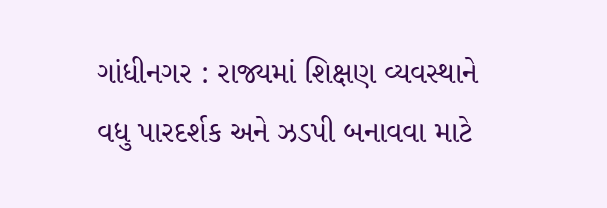ગાંધીનગર : રાજ્યમાં શિક્ષણ વ્યવસ્થાને વધુ પારદર્શક અને ઝડપી બનાવવા માટે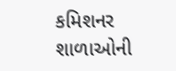કમિશનર શાળાઓની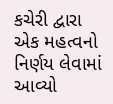કચેરી દ્વારા એક મહત્વનો નિર્ણય લેવામાં આવ્યો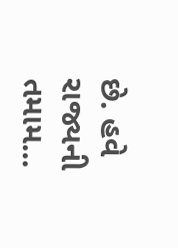છે. હવે રાજ્યની તમામ...